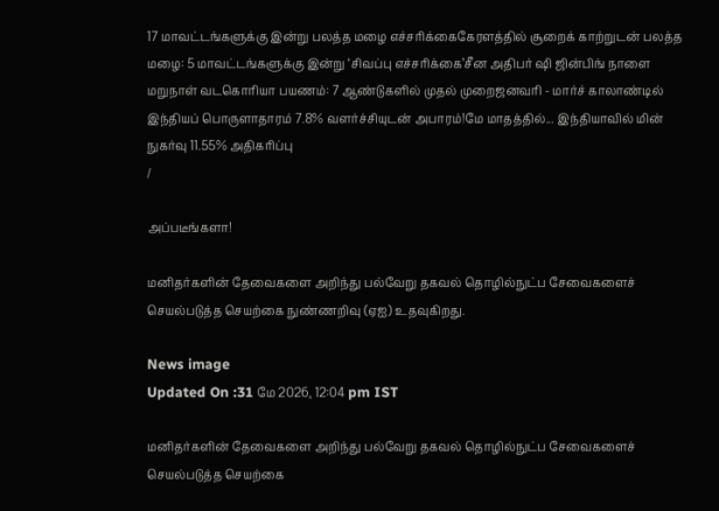17 மாவட்டங்களுக்கு இன்று பலத்த மழை எச்சரிக்கைகேரளத்தில் சூறைக் காற்றுடன் பலத்த மழை: 5 மாவட்டங்களுக்கு இன்று ‘சிவப்பு எச்சரிக்கை’சீன அதிபர் ஷி ஜின்பிங் நாளை மறுநாள் வடகொரியா பயணம்: 7 ஆண்டுகளில் முதல் முறைஜனவரி - மார்ச் காலாண்டில் இந்தியப் பொருளாதாரம் 7.8% வளர்ச்சியுடன் அபாரம்!மே மாதத்தில்... இந்தியாவில் மின் நுகர்வு 11.55% அதிகரிப்பு
/

அப்படீங்களா!

மனிதர்களின் தேவைகளை அறிந்து பல்வேறு தகவல் தொழில்நுட்ப சேவைகளைச் செயல்படுத்த செயற்கை நுண்ணறிவு (ஏஐ) உதவுகிறது.

News image
Updated On :31 மே 2026, 12:04 pm IST

மனிதர்களின் தேவைகளை அறிந்து பல்வேறு தகவல் தொழில்நுட்ப சேவைகளைச் செயல்படுத்த செயற்கை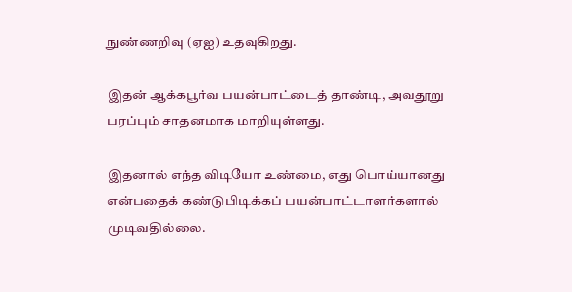நுண்ணறிவு (ஏஐ) உதவுகிறது.

இதன் ஆக்கபூர்வ பயன்பாட்டைத் தாண்டி, அவதூறு பரப்பும் சாதனமாக மாறியுள்ளது.

இதனால் எந்த விடியோ உண்மை, எது பொய்யானது என்பதைக் கண்டுபிடிக்கப் பயன்பாட்டாளர்களால் முடிவதில்லை.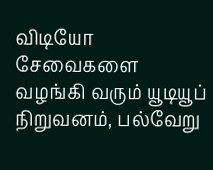விடியோ சேவைகளை வழங்கி வரும் யூடியூப் நிறுவனம், பல்வேறு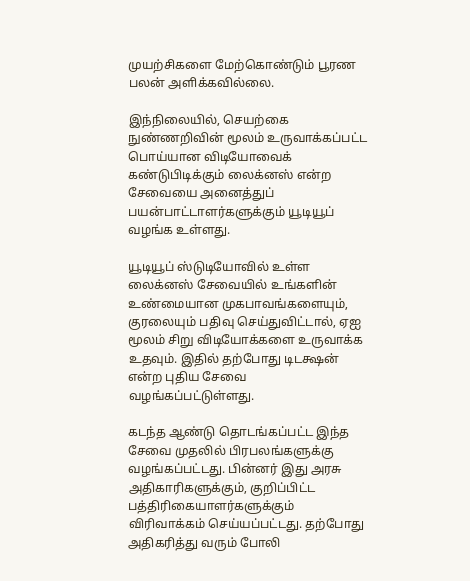முயற்சிகளை மேற்கொண்டும் பூரண பலன் அளிக்கவில்லை.

இந்நிலையில், செயற்கை நுண்ணறிவின் மூலம் உருவாக்கப்பட்ட பொய்யான விடியோவைக் கண்டுபிடிக்கும் லைக்னஸ் என்ற சேவையை அனைத்துப் பயன்பாட்டாளர்களுக்கும் யூடியூப் வழங்க உள்ளது.

யூடியூப் ஸ்டுடியோவில் உள்ள லைக்னஸ் சேவையில் உங்களின் உண்மையான முகபாவங்களையும், குரலையும் பதிவு செய்துவிட்டால், ஏஐ மூலம் சிறு விடியோக்களை உருவாக்க உதவும். இதில் தற்போது டிடக்ஷன் என்ற புதிய சேவை வழங்கப்பட்டுள்ளது.

கடந்த ஆண்டு தொடங்கப்பட்ட இந்த சேவை முதலில் பிரபலங்களுக்கு வழங்கப்பட்டது. பின்னர் இது அரசு அதிகாரிகளுக்கும், குறிப்பிட்ட பத்திரிகையாளர்களுக்கும் விரிவாக்கம் செய்யப்பட்டது. தற்போது அதிகரித்து வரும் போலி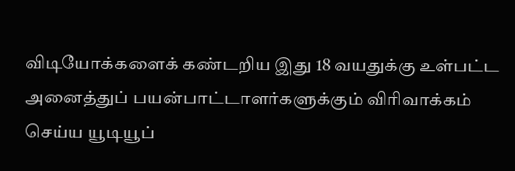விடியோக்களைக் கண்டறிய இது 18 வயதுக்கு உள்பட்ட அனைத்துப் பயன்பாட்டாளர்களுக்கும் விரிவாக்கம் செய்ய யூடியூப்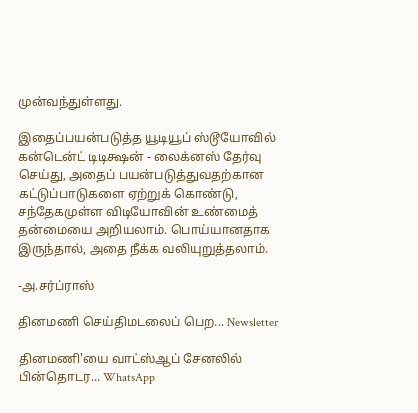முன்வந்துள்ளது.

இதைப்பயன்படுத்த யூடியூப் ஸ்டூயோவில் கன்டென்ட் டிடிக்ஷன் - லைக்னஸ் தேர்வு செய்து, அதைப் பயன்படுத்துவதற்கான கட்டுப்பாடுகளை ஏற்றுக் கொண்டு, சந்தேகமுள்ள விடியோவின் உண்மைத் தன்மையை அறியலாம். பொய்யானதாக இருந்தால், அதை நீக்க வலியுறுத்தலாம்.

-அ.சர்ப்ராஸ்

தினமணி செய்திமடலைப் பெற... Newsletter

தினமணி'யை வாட்ஸ்ஆப் சேனலில் பின்தொடர... WhatsApp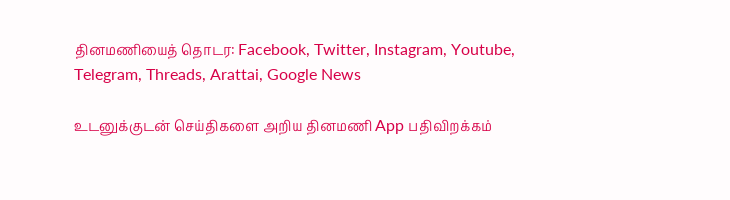தினமணியைத் தொடர: Facebook, Twitter, Instagram, Youtube, Telegram, Threads, Arattai, Google News

உடனுக்குடன் செய்திகளை அறிய தினமணி App பதிவிறக்கம்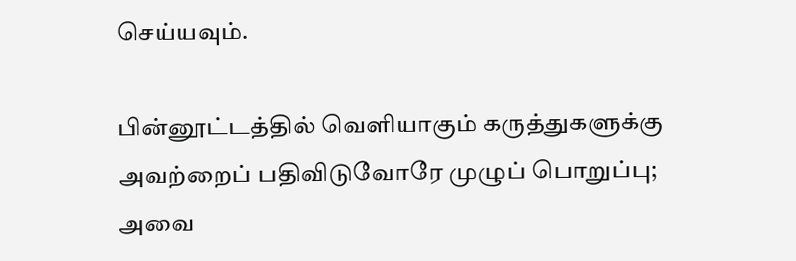செய்யவும்.

பின்னூட்டத்தில் வெளியாகும் கருத்துகளுக்கு அவற்றைப் பதிவிடுவோரே முழுப் பொறுப்பு; அவை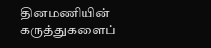தினமணியின் கருத்துகளைப்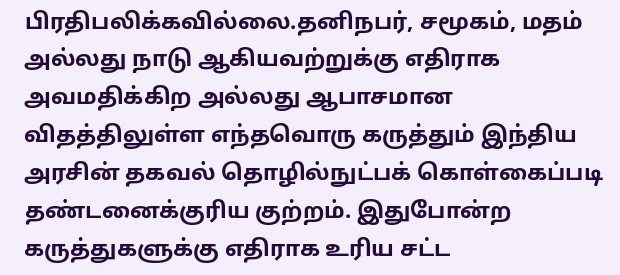பிரதிபலிக்கவில்லை.தனிநபர், சமூகம், மதம் அல்லது நாடு ஆகியவற்றுக்கு எதிராக அவமதிக்கிற அல்லது ஆபாசமான விதத்திலுள்ள எந்தவொரு கருத்தும் இந்திய அரசின் தகவல் தொழில்நுட்பக் கொள்கைப்படி தண்டனைக்குரிய குற்றம். இதுபோன்ற கருத்துகளுக்கு எதிராக உரிய சட்ட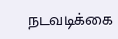நடவடிக்கை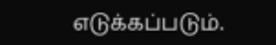எடுக்கப்படும்.